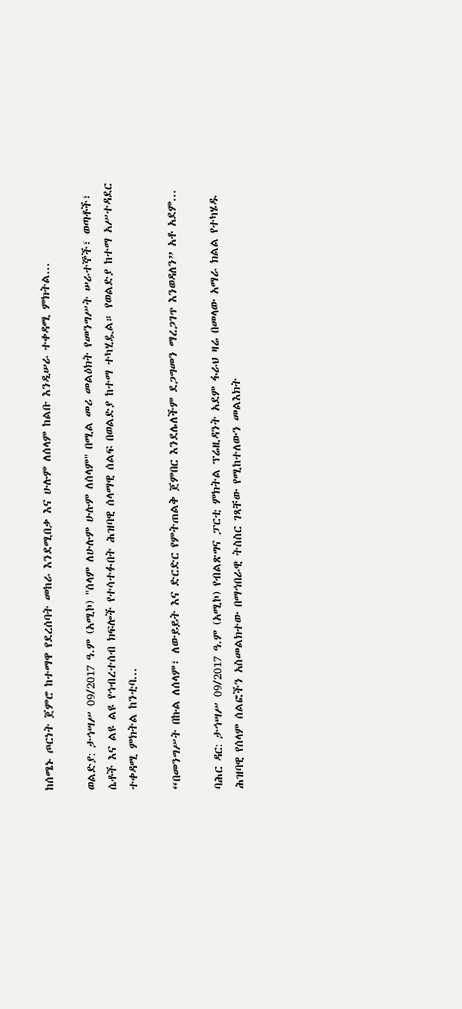ከሰሜኑ ጦርነት ጀምሮ ከተማዋ የደረሰባት መከራ እንደሚበቃ እና ሁሉም ለሰላም ከልቡ እንዲሠራ ተቀዳሚ ምክትል...

ወልድያ: ታኅሣሥ 09/2017 ዓ.ም (አሚኮ) "ሰላም ለሁሉም ሁሉም ለሰላም" በሚል መሪ መልዕክት የመንግሥት ሠራተኞች፣ ወጣቶች፣ ሴቶች እና ልዩ ልዩ የኅብረተሰብ ክፍሎች የተሳተፉበት ሕዝባዊ ሰላማዊ ሰልፍ በወልድያ ከተማ ተካሂዷል። የወልድያ ከተማ አሥተዳደር ተቀዳሚ ምክትል ከንቲባ...

“በመንግሥት በኩል ለሰላም፣ ለውይይት እና ድርድር የምትጠልቅ ጀምበር እንደሌለችም ደጋግመን ማረጋገጥ እንወዳለን” አቶ አደም...

ባሕር ዳር: ታኅሣሥ 09/2017 ዓ.ም (አሚኮ) የብልጽግና ፓርቲ ምክትል ፕሬዚዳንት አደም ፋራህ ዛሬ በመላው አማራ ክልል የተካሄዱ ሕዝባዊ የሰላም ሰልፎችን አስመልክተው በማኅበራዊ ትስስር ገጻቸው የሚከተለውን መልእክት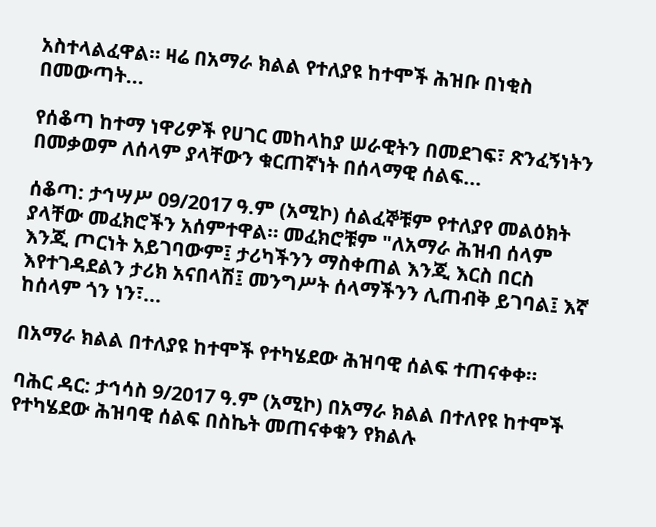አስተላልፈዋል። ዛሬ በአማራ ክልል የተለያዩ ከተሞች ሕዝቡ በነቂስ በመውጣት...

የሰቆጣ ከተማ ነዋሪዎች የሀገር መከላከያ ሠራዊትን በመደገፍ፣ ጽንፈኝነትን በመቃወም ለሰላም ያላቸውን ቁርጠኛነት በሰላማዊ ሰልፍ...

ሰቆጣ: ታኅሣሥ 09/2017 ዓ.ም (አሚኮ) ሰልፈኞቹም የተለያየ መልዕክት ያላቸው መፈክሮችን አሰምተዋል። መፈክሮቹም "ለአማራ ሕዝብ ሰላም እንጂ ጦርነት አይገባውም፤ ታሪካችንን ማስቀጠል እንጂ እርስ በርስ እየተገዳደልን ታሪክ አናበላሽ፤ መንግሥት ሰላማችንን ሊጠብቅ ይገባል፤ እኛ ከሰላም ጎን ነን፣...

በአማራ ክልል በተለያዩ ከተሞች የተካሄደው ሕዝባዊ ሰልፍ ተጠናቀቀ።

ባሕር ዳር: ታኅሳስ 9/2017 ዓ.ም (አሚኮ) በአማራ ክልል በተለየዩ ከተሞች የተካሄደው ሕዝባዊ ሰልፍ በስኬት መጠናቀቁን የክልሉ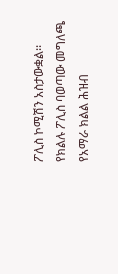ፖሊስ ኮሚሽን አስታውቋል፡፡ የክልሉ ፖሊስ ባወጣው መግለጫ የአማራ ክልል ሕዝብ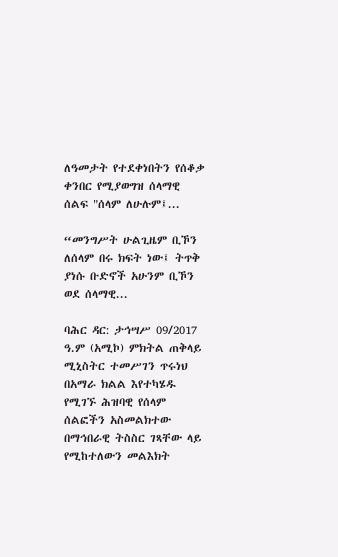ለዓመታት የተደቀነበትን የሰቆቃ ቀንበር የሚያወግዝ ሰላማዊ ሰልፍ "ሰላም ለሁሉም፤...

“መንግሥት ሁልጊዜም ቢኾን ለሰላም በሩ ክፍት ነው፤ ትጥቅ ያነሱ ቡድኖች አሁንም ቢኾን ወደ ሰላማዊ...

ባሕር ዳር: ታኅሣሥ 09/2017 ዓ.ም (አሚኮ) ምክትል ጠቅላይ ሚኒስትር ተመሥገን ጥሩነህ በአማራ ክልል እየተካሄዱ የሚገኙ ሕዝባዊ የሰላም ሰልፎችን አስመልክተው በማኅበራዊ ትስስር ገጻቸው ላይ የሚከተለውን መልእክት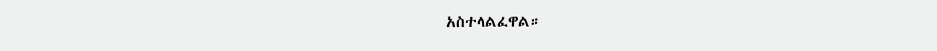አስተላልፈዋል።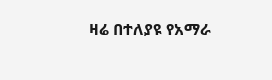ዛሬ በተለያዩ የአማራ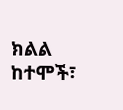ክልል ከተሞች፣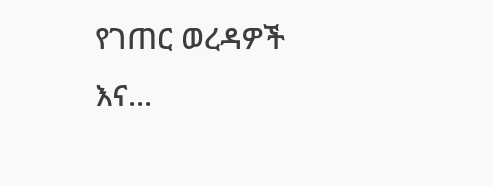የገጠር ወረዳዎች እና...